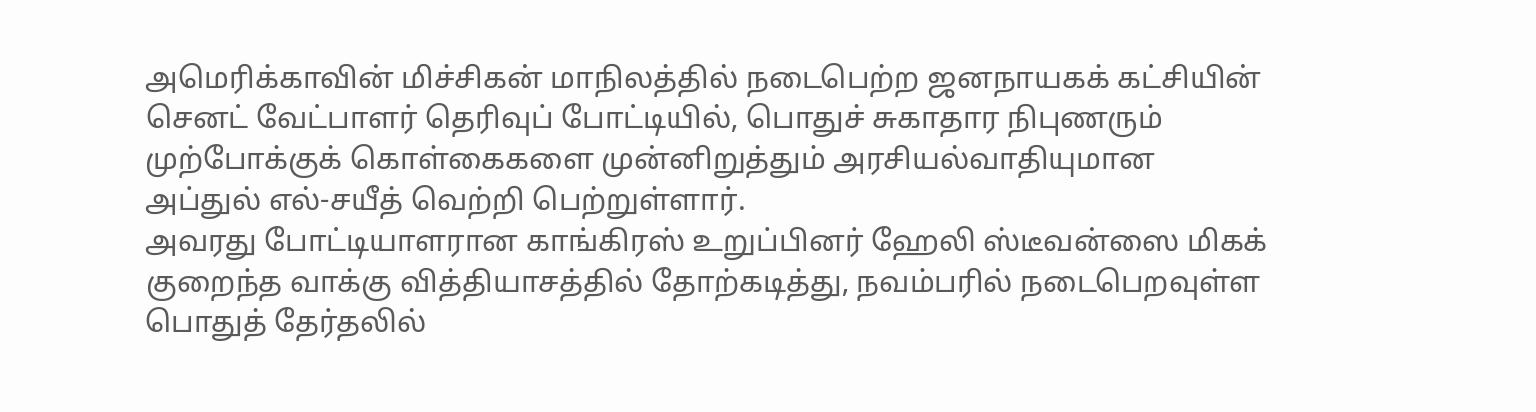அமெரிக்காவின் மிச்சிகன் மாநிலத்தில் நடைபெற்ற ஜனநாயகக் கட்சியின் செனட் வேட்பாளர் தெரிவுப் போட்டியில், பொதுச் சுகாதார நிபுணரும் முற்போக்குக் கொள்கைகளை முன்னிறுத்தும் அரசியல்வாதியுமான அப்துல் எல்-சயீத் வெற்றி பெற்றுள்ளார்.
அவரது போட்டியாளரான காங்கிரஸ் உறுப்பினர் ஹேலி ஸ்டீவன்ஸை மிகக் குறைந்த வாக்கு வித்தியாசத்தில் தோற்கடித்து, நவம்பரில் நடைபெறவுள்ள பொதுத் தேர்தலில்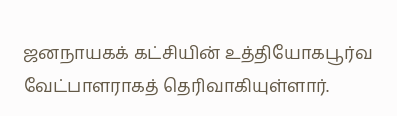ஜனநாயகக் கட்சியின் உத்தியோகபூர்வ வேட்பாளராகத் தெரிவாகியுள்ளார்.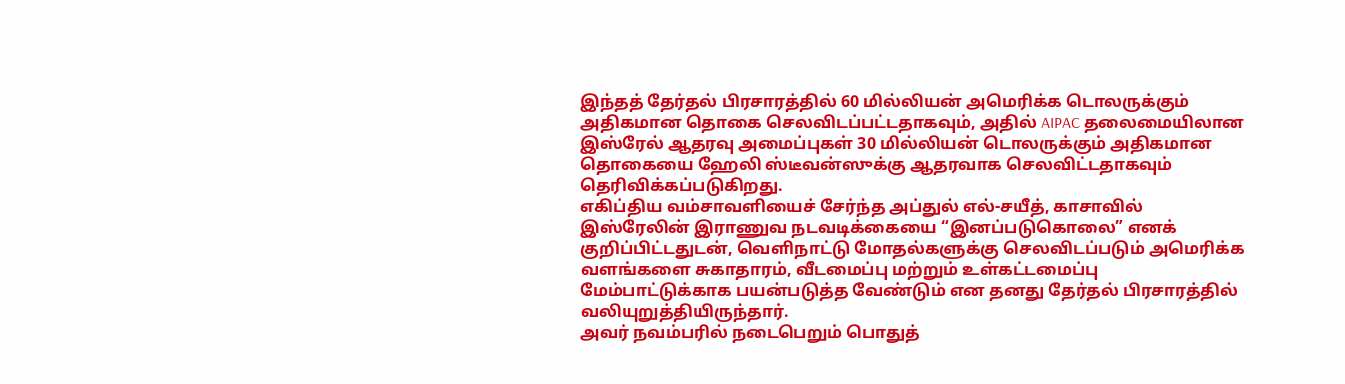இந்தத் தேர்தல் பிரசாரத்தில் 60 மில்லியன் அமெரிக்க டொலருக்கும் அதிகமான தொகை செலவிடப்பட்டதாகவும், அதில் AIPAC தலைமையிலான இஸ்ரேல் ஆதரவு அமைப்புகள் 30 மில்லியன் டொலருக்கும் அதிகமான தொகையை ஹேலி ஸ்டீவன்ஸுக்கு ஆதரவாக செலவிட்டதாகவும் தெரிவிக்கப்படுகிறது.
எகிப்திய வம்சாவளியைச் சேர்ந்த அப்துல் எல்-சயீத், காசாவில் இஸ்ரேலின் இராணுவ நடவடிக்கையை “இனப்படுகொலை” எனக் குறிப்பிட்டதுடன், வெளிநாட்டு மோதல்களுக்கு செலவிடப்படும் அமெரிக்க வளங்களை சுகாதாரம், வீடமைப்பு மற்றும் உள்கட்டமைப்பு மேம்பாட்டுக்காக பயன்படுத்த வேண்டும் என தனது தேர்தல் பிரசாரத்தில் வலியுறுத்தியிருந்தார்.
அவர் நவம்பரில் நடைபெறும் பொதுத்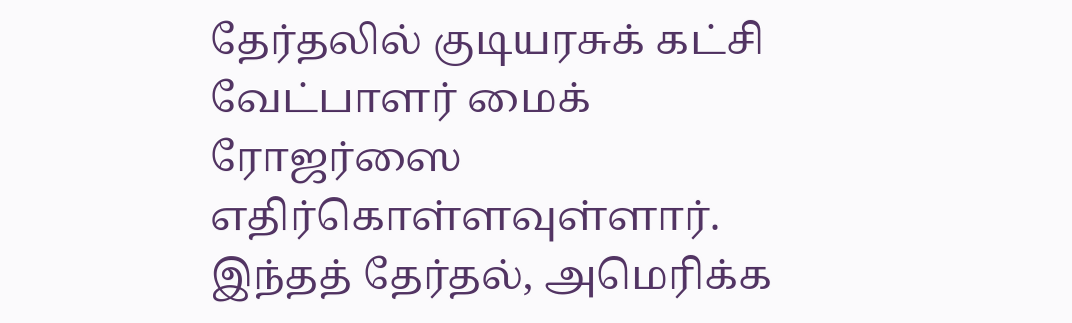தேர்தலில் குடியரசுக் கட்சி வேட்பாளர் மைக் ரோஜர்ஸை எதிர்கொள்ளவுள்ளார். இந்தத் தேர்தல், அமெரிக்க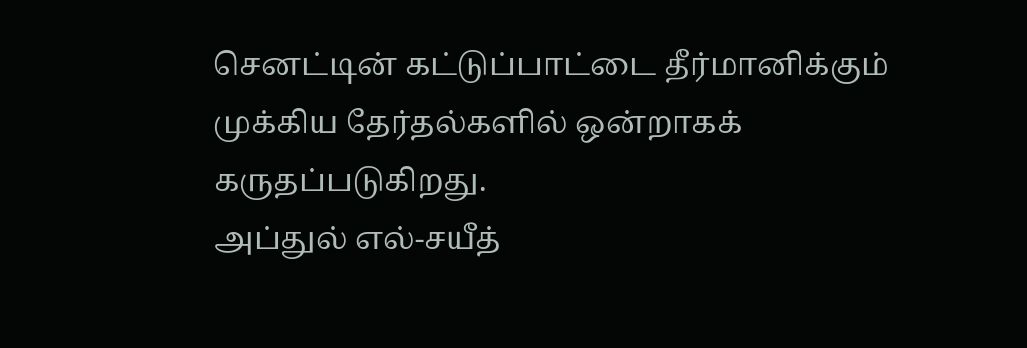செனட்டின் கட்டுப்பாட்டை தீர்மானிக்கும் முக்கிய தேர்தல்களில் ஒன்றாகக் கருதப்படுகிறது.
அப்துல் எல்-சயீத்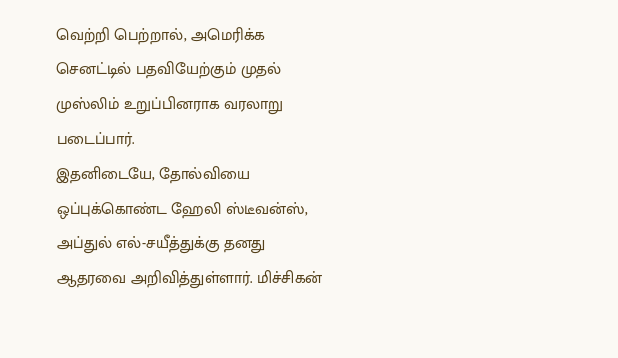வெற்றி பெற்றால், அமெரிக்க செனட்டில் பதவியேற்கும் முதல் முஸ்லிம் உறுப்பினராக வரலாறு படைப்பார்.
இதனிடையே, தோல்வியை ஒப்புக்கொண்ட ஹேலி ஸ்டீவன்ஸ், அப்துல் எல்-சயீத்துக்கு தனது ஆதரவை அறிவித்துள்ளார். மிச்சிகன்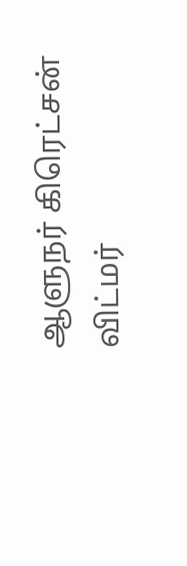ஆளுநர் கிரெட்சன் விட்மர்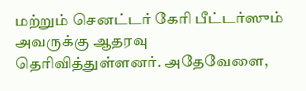மற்றும் செனட்டர் கேரி பீட்டர்ஸும் அவருக்கு ஆதரவு தெரிவித்துள்ளனர். அதேவேளை,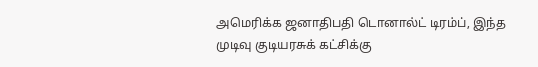அமெரிக்க ஜனாதிபதி டொனால்ட் டிரம்ப், இந்த முடிவு குடியரசுக் கட்சிக்கு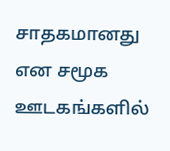சாதகமானது என சமூக ஊடகங்களில்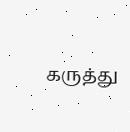கருத்து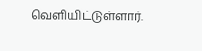வெளியிட்டுள்ளார்.